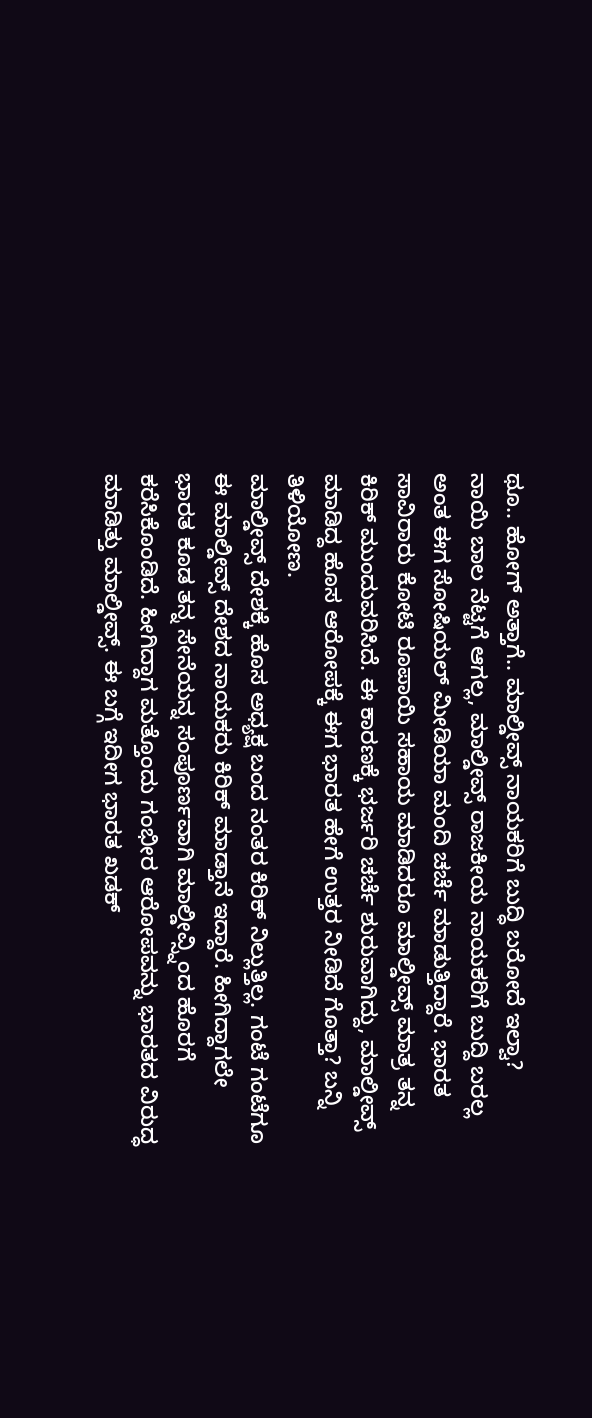ಥೂ.. ಹೋಗ್ ಅತ್ತಾಗೆ.. ಮಾಲ್ಡೀವ್ಸ್ ನಾಯಕರಿಗೆ ಬುದ್ಧಿ ಬರೋದೆ ಇಲ್ವಾ?
ನಾಯಿ ಬಾಲ ನೆಟ್ಟಗೆ ಆಗಲ್ಲ, ಮಾಲ್ಡೀವ್ಸ್ ರಾಜಕೀಯ ನಾಯಕರಿಗೆ ಬುದ್ದಿ ಬರಲ್ಲ ಅಂತ ಈಗ ಸೋಷಿಯಲ್ ಮೀಡಿಯಾ ಮಂದಿ ಚರ್ಚೆ ಮಾಡುತ್ತಿದ್ದಾರೆ. ಭಾರತ ಸಾವಿರಾರು ಕೋಟಿ ರೂಪಾಯಿ ಸಹಾಯ ಮಾಡಿದರೂ ಮಾಲ್ಡೀವ್ಸ್ ಮಾತ್ರ ತನ್ನ ಕಿರಿಕ್ ಮುಂದುವರಿಸಿದೆ. ಈ ಕಾರಣಕ್ಕೆ ಭರ್ಜರಿ ಚರ್ಚೆ ಶುರುವಾಗಿದ್ದು, ಮಾಲ್ಡೀವ್ಸ್ ಮಾಡಿದ್ದ ಹೊಸ ಆರೋಪಕ್ಕೆ ಈಗ ಭಾರತ ಹೇಗೆ ಉತ್ತರ ನೀಡಿದೆ ಗೊತ್ತಾ? ಬನ್ನಿ ತಿಳಿಯೋಣ.
ಮಾಲ್ಡೀವ್ಸ್ ದೇಶಕ್ಕೆ ಹೊಸ ಅಧ್ಯಕ್ಷ ಬಂದ ನಂತರ ಕಿರಿಕ್ ನಿಲ್ಲುತ್ತಿಲ್ಲ. ಗಂಟೆ ಗಂಟೆಗೂ ಈ ಮಾಲ್ಡೀವ್ಸ್ ದೇಶದ ನಾಯಕರು ಕಿರಿಕ್ ಮಾಡ್ತಾನೆ ಇದ್ದಾರೆ. ಹೀಗಿದ್ದಾಗಲೇ ಭಾರತ ಕೂಡ ತನ್ನ ಸೇನೆಯನ್ನ ಸಂಪೂರ್ಣವಾಗಿ ಮಾಲ್ಡೀವ್ಸ್ನಿಂದ ಹೊರಗೆ ಕರೆಸಿಕೊಂಡಿದೆ. ಹೀಗಿದ್ದಾಗ ಮತ್ತೊಂದು ಗಂಭೀರ ಆರೋಪವನ್ನು ಭಾರತದ ವಿರುದ್ಧ ಮಾಡಿತ್ತು ಮಾಲ್ಡೀವ್ಸ್. ಈ ಬಗ್ಗೆ ಇದೀಗ ಭಾರತ ಖಡಕ್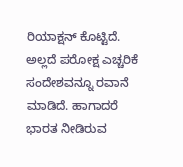ರಿಯಾಕ್ಷನ್ ಕೊಟ್ಟಿದೆ. ಅಲ್ಲದೆ ಪರೋಕ್ಷ ಎಚ್ಚರಿಕೆ ಸಂದೇಶವನ್ನೂ ರವಾನೆ ಮಾಡಿದೆ. ಹಾಗಾದರೆ ಭಾರತ ನೀಡಿರುವ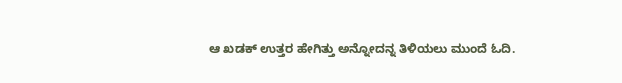ಆ ಖಡಕ್ ಉತ್ತರ ಹೇಗಿತ್ತು ಅನ್ನೋದನ್ನ ತಿಳಿಯಲು ಮುಂದೆ ಓದಿ.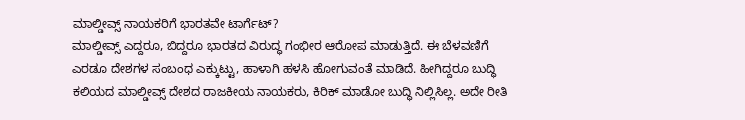ಮಾಲ್ಡೀವ್ಸ್ ನಾಯಕರಿಗೆ ಭಾರತವೇ ಟಾರ್ಗೆಟ್?
ಮಾಲ್ಡೀವ್ಸ್ ಎದ್ದರೂ, ಬಿದ್ದರೂ ಭಾರತದ ವಿರುದ್ಧ ಗಂಭೀರ ಆರೋಪ ಮಾಡುತ್ತಿದೆ. ಈ ಬೆಳವಣಿಗೆ ಎರಡೂ ದೇಶಗಳ ಸಂಬಂಧ ಎಕ್ಕುಟ್ಟು, ಹಾಳಾಗಿ ಹಳಸಿ ಹೋಗುವಂತೆ ಮಾಡಿದೆ. ಹೀಗಿದ್ದರೂ ಬುದ್ಧಿ ಕಲಿಯದ ಮಾಲ್ಡೀವ್ಸ್ ದೇಶದ ರಾಜಕೀಯ ನಾಯಕರು, ಕಿರಿಕ್ ಮಾಡೋ ಬುದ್ಧಿ ನಿಲ್ಲಿಸಿಲ್ಲ. ಅದೇ ರೀತಿ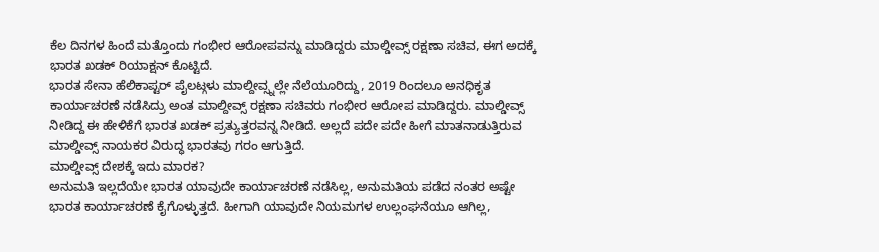ಕೆಲ ದಿನಗಳ ಹಿಂದೆ ಮತ್ತೊಂದು ಗಂಭೀರ ಆರೋಪವನ್ನು ಮಾಡಿದ್ದರು ಮಾಲ್ಡೀವ್ಸ್ ರಕ್ಷಣಾ ಸಚಿವ, ಈಗ ಅದಕ್ಕೆ ಭಾರತ ಖಡಕ್ ರಿಯಾಕ್ಷನ್ ಕೊಟ್ಟಿದೆ.
ಭಾರತ ಸೇನಾ ಹೆಲಿಕಾಪ್ಟರ್ ಪೈಲಟ್ಗಳು ಮಾಲ್ದೀವ್ಸ್ನಲ್ಲೇ ನೆಲೆಯೂರಿದ್ದು, 2019 ರಿಂದಲೂ ಅನಧಿಕೃತ ಕಾರ್ಯಾಚರಣೆ ನಡೆಸಿದ್ರು ಅಂತ ಮಾಲ್ದೀವ್ಸ್ ರಕ್ಷಣಾ ಸಚಿವರು ಗಂಭೀರ ಆರೋಪ ಮಾಡಿದ್ದರು. ಮಾಲ್ಡೀವ್ಸ್ ನೀಡಿದ್ದ ಈ ಹೇಳಿಕೆಗೆ ಭಾರತ ಖಡಕ್ ಪ್ರತ್ಯುತ್ತರವನ್ನ ನೀಡಿದೆ. ಅಲ್ಲದೆ ಪದೇ ಪದೇ ಹೀಗೆ ಮಾತನಾಡುತ್ತಿರುವ ಮಾಲ್ಡೀವ್ಸ್ ನಾಯಕರ ವಿರುದ್ಧ ಭಾರತವು ಗರಂ ಆಗುತ್ತಿದೆ.
ಮಾಲ್ಡೀವ್ಸ್ ದೇಶಕ್ಕೆ ಇದು ಮಾರಕ?
ಅನುಮತಿ ಇಲ್ಲದೆಯೇ ಭಾರತ ಯಾವುದೇ ಕಾರ್ಯಾಚರಣೆ ನಡೆಸಿಲ್ಲ, ಅನುಮತಿಯ ಪಡೆದ ನಂತರ ಅಷ್ಟೇ ಭಾರತ ಕಾರ್ಯಾಚರಣೆ ಕೈಗೊಳ್ಳುತ್ತದೆ. ಹೀಗಾಗಿ ಯಾವುದೇ ನಿಯಮಗಳ ಉಲ್ಲಂಘನೆಯೂ ಆಗಿಲ್ಲ,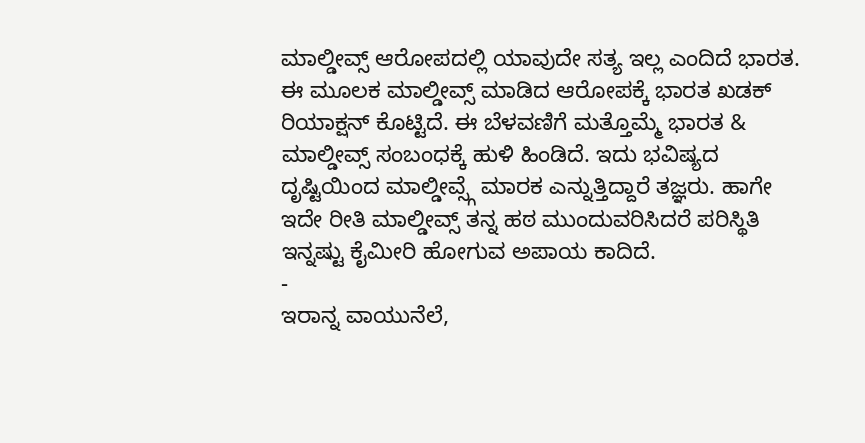ಮಾಲ್ಡೀವ್ಸ್ ಆರೋಪದಲ್ಲಿ ಯಾವುದೇ ಸತ್ಯ ಇಲ್ಲ ಎಂದಿದೆ ಭಾರತ. ಈ ಮೂಲಕ ಮಾಲ್ಡೀವ್ಸ್ ಮಾಡಿದ ಆರೋಪಕ್ಕೆ ಭಾರತ ಖಡಕ್ ರಿಯಾಕ್ಷನ್ ಕೊಟ್ಟಿದೆ. ಈ ಬೆಳವಣಿಗೆ ಮತ್ತೊಮ್ಮೆ ಭಾರತ & ಮಾಲ್ಡೀವ್ಸ್ ಸಂಬಂಧಕ್ಕೆ ಹುಳಿ ಹಿಂಡಿದೆ. ಇದು ಭವಿಷ್ಯದ ದೃಷ್ಟಿಯಿಂದ ಮಾಲ್ಡೀವ್ಸ್ಗೆ ಮಾರಕ ಎನ್ನುತ್ತಿದ್ದಾರೆ ತಜ್ಞರು. ಹಾಗೇ ಇದೇ ರೀತಿ ಮಾಲ್ಡೀವ್ಸ್ ತನ್ನ ಹಠ ಮುಂದುವರಿಸಿದರೆ ಪರಿಸ್ಥಿತಿ ಇನ್ನಷ್ಟು ಕೈಮೀರಿ ಹೋಗುವ ಅಪಾಯ ಕಾದಿದೆ.
-
ಇರಾನ್ನ ವಾಯುನೆಲೆ,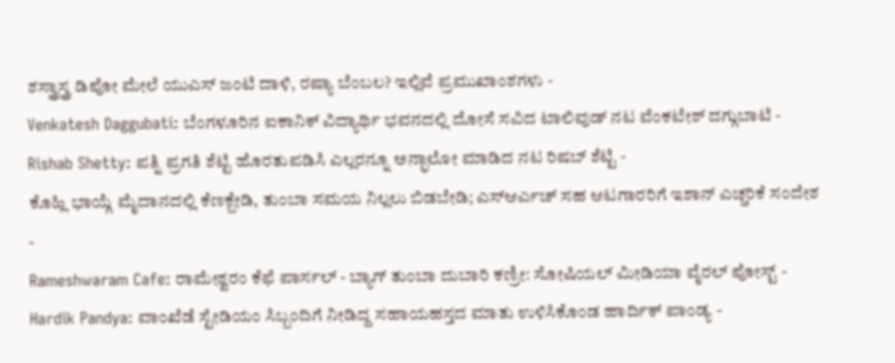ಶಸ್ತ್ರಾಸ್ತ್ರ ಡಿಪೋ ಮೇಲೆ ಯುಎಸ್ ಜಂಟಿ ದಾಳಿ, ರಷ್ಯಾ ಬೆಂಬಲ? ಇಲ್ಲಿವೆ ಪ್ರಮುಖಾಂಶಗಳು -
Venkatesh Daggubati: ಬೆಂಗಳೂರಿನ ಐಕಾನಿಕ್ ವಿದ್ಯಾರ್ಥಿ ಭವನದಲ್ಲಿ ದೋಸೆ ಸವಿದ ಟಾಲಿವುಡ್ ನಟ ವೆಂಕಟೇಶ್ ದಗ್ಗುಬಾಟಿ -
Rishab Shetty: ಪತ್ನಿ ಪ್ರಗತಿ ಶೆಟ್ಟಿ ಹೊರತುಪಡಿಸಿ ಎಲ್ಲರನ್ನೂ ಅನ್ಫಾಲೋ ಮಾಡಿದ ನಟ ರಿಷಬ್ ಶೆಟ್ಟಿ -
ಕೊಹ್ಲಿ ಭಾಯ್ಗೆ ಮೈದಾನದಲ್ಲಿ ಕೆಣಕ್ಬೇಡಿ, ತುಂಬಾ ಸಮಯ ನಿಲ್ಲಲು ಬಿಡಬೇಡಿ; ಎಸ್ಆರ್ಎಚ್ ಸಹ ಆಟಗಾರರಿಗೆ ಇಶಾನ್ ಎಚ್ಚರಿಕೆ ಸಂದೇಶ -
Rameshwaram Cafe: ರಾಮೇಶ್ವರಂ ಕೆಫೆ ಪಾರ್ಸಲ್ - ಬ್ಯಾಗ್ ತುಂಬಾ ದುಬಾರಿ ಕಣ್ರೀ: ಸೋಷಿಯಲ್ ಮೀಡಿಯಾ ವೈರಲ್ ಪೋಸ್ಟ್ -
Hardik Pandya: ವಾಂಖೆಡೆ ಸ್ಟೇಡಿಯಂ ಸಿಬ್ಬಂದಿಗೆ ನೀಡಿದ್ದ ಸಹಾಯಹಸ್ತದ ಮಾತು ಉಳಿಸಿಕೊಂಡ ಹಾರ್ದಿಕ್ ಪಾಂಡ್ಯ -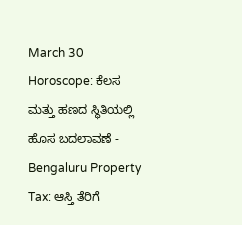March 30 Horoscope: ಕೆಲಸ ಮತ್ತು ಹಣದ ಸ್ಥಿತಿಯಲ್ಲಿ ಹೊಸ ಬದಲಾವಣೆ -
Bengaluru Property Tax: ಆಸ್ತಿ ತೆರಿಗೆ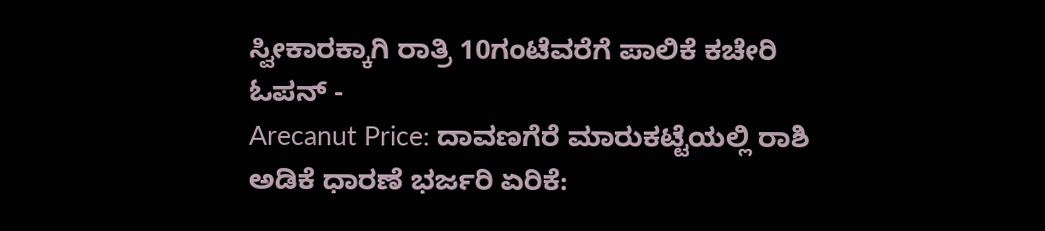ಸ್ವೀಕಾರಕ್ಕಾಗಿ ರಾತ್ರಿ 10ಗಂಟೆವರೆಗೆ ಪಾಲಿಕೆ ಕಚೇರಿ ಓಪನ್ -
Arecanut Price: ದಾವಣಗೆರೆ ಮಾರುಕಟ್ಟೆಯಲ್ಲಿ ರಾಶಿ ಅಡಿಕೆ ಧಾರಣೆ ಭರ್ಜರಿ ಏರಿಕೆ: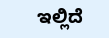ಇಲ್ಲಿದೆ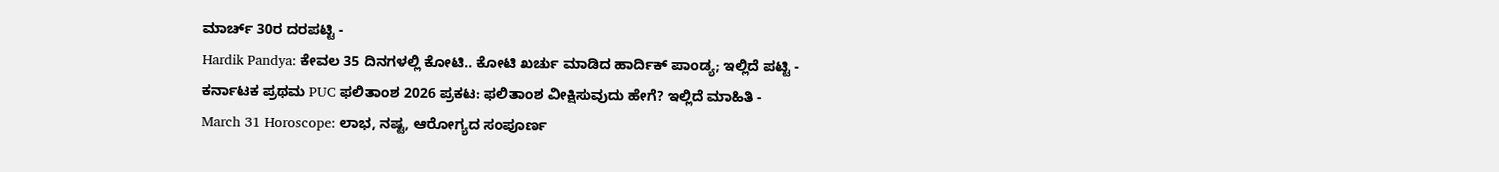ಮಾರ್ಚ್ 30ರ ದರಪಟ್ಟಿ -
Hardik Pandya: ಕೇವಲ 35 ದಿನಗಳಲ್ಲಿ ಕೋಟಿ.. ಕೋಟಿ ಖರ್ಚು ಮಾಡಿದ ಹಾರ್ದಿಕ್ ಪಾಂಡ್ಯ; ಇಲ್ಲಿದೆ ಪಟ್ಟಿ -
ಕರ್ನಾಟಕ ಪ್ರಥಮ PUC ಫಲಿತಾಂಶ 2026 ಪ್ರಕಟ: ಫಲಿತಾಂಶ ವೀಕ್ಷಿಸುವುದು ಹೇಗೆ? ಇಲ್ಲಿದೆ ಮಾಹಿತಿ -
March 31 Horoscope: ಲಾಭ, ನಷ್ಟ, ಆರೋಗ್ಯದ ಸಂಪೂರ್ಣ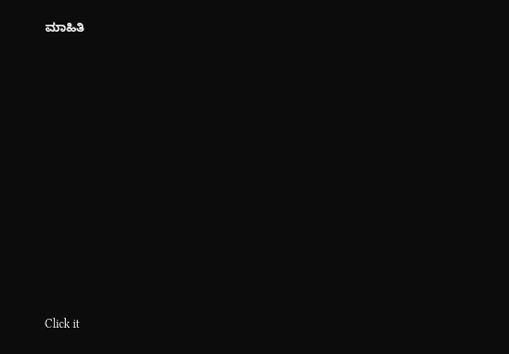ಮಾಹಿತಿ












Click it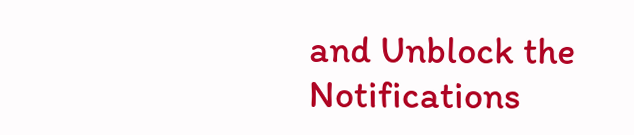and Unblock the Notifications